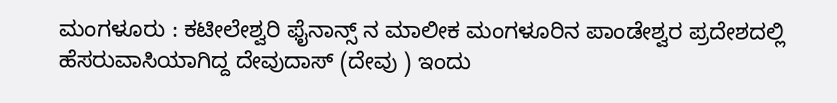ಮಂಗಳೂರು : ಕಟೀಲೇಶ್ವರಿ ಫೈನಾನ್ಸ್ ನ ಮಾಲೀಕ ಮಂಗಳೂರಿನ ಪಾಂಡೇಶ್ವರ ಪ್ರದೇಶದಲ್ಲಿ ಹೆಸರುವಾಸಿಯಾಗಿದ್ದ ದೇವುದಾಸ್ (ದೇವು ) ಇಂದು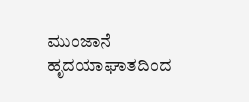ಮುಂಜಾನೆ ಹೃದಯಾಘಾತದಿಂದ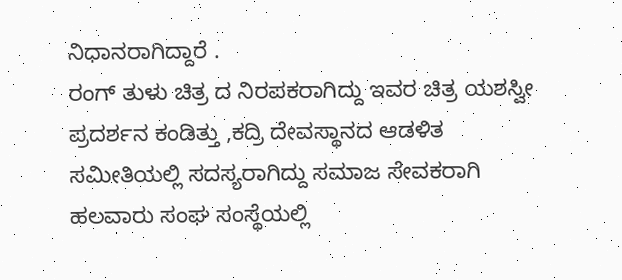ನಿಧಾನರಾಗಿದ್ದಾರೆ .
ರಂಗ್ ತುಳು ಚಿತ್ರ ದ ನಿರಪಕರಾಗಿದ್ದು ಇವರ ಚಿತ್ರ ಯಶಸ್ವೀ ಪ್ರದರ್ಶನ ಕಂಡಿತ್ತು ,ಕದ್ರಿ ದೇವಸ್ಥಾನದ ಆಡಳಿತ ಸಮೀತಿಯಲ್ಲಿ ಸದಸ್ಯರಾಗಿದ್ದು ಸಮಾಜ ಸೇವಕರಾಗಿ ಹಲವಾರು ಸಂಘ ಸಂಸ್ಥೆಯಲ್ಲಿ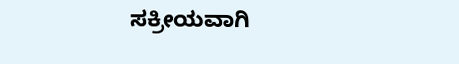ಸಕ್ರೀಯವಾಗಿ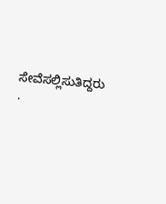ಸೇವೆಸಲ್ಲಿಸುತಿದ್ದರು .